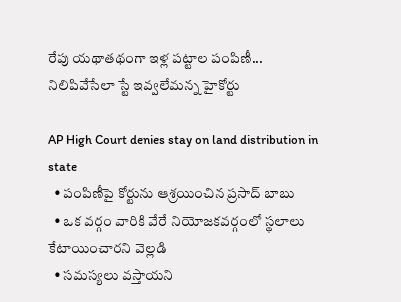రేపు యథాతథంగా ఇళ్ల పట్టాల పంపిణీ... నిలిపివేసేలా స్టే ఇవ్వలేమన్న హైకోర్టు

AP High Court denies stay on land distribution in state
  • పంపిణీపై కోర్టును ఆశ్రయించిన ప్రసాద్ బాబు
  • ఒక వర్గం వారికి వేరే నియోజకవర్గంలో స్థలాలు కేటాయించారని వెల్లడి
  • సమస్యలు వస్తాయని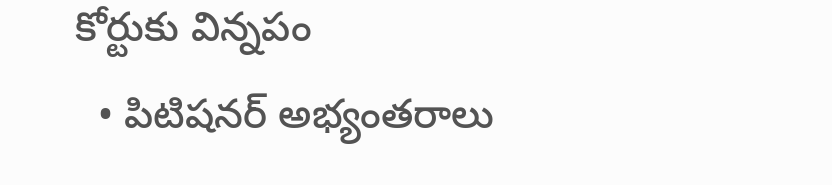కోర్టుకు విన్నపం
  • పిటిషనర్ అభ్యంతరాలు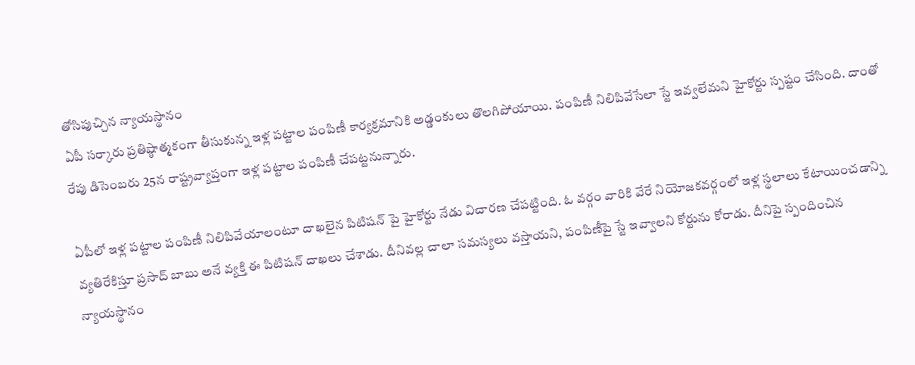తోసిపుచ్చిన న్యాయస్థానం
ఏపీ సర్కారు ప్రతిష్ఠాత్మకంగా తీసుకున్న ఇళ్ల పట్టాల పంపిణీ కార్యక్రమానికి అడ్డంకులు తొలగిపోయాయి. పంపిణీ నిలిపివేసేలా స్టే ఇవ్వలేమని హైకోర్టు స్పష్టం చేసింది. దాంతో రేపు డిసెంబరు 25న రాష్ట్రవ్యాప్తంగా ఇళ్ల పట్టాల పంపిణీ చేపట్టనున్నారు.

ఏపీలో ఇళ్ల పట్టాల పంపిణీ నిలిపివేయాలంటూ దాఖలైన పిటిషన్ పై హైకోర్టు నేడు విచారణ చేపట్టింది. ఓ వర్గం వారికి వేరే నియోజకవర్గంలో ఇళ్ల స్థలాలు కేటాయించడాన్ని వ్యతిరేకిస్తూ ప్రసాద్ బాబు అనే వ్యక్తి ఈ పిటిషన్ దాఖలు చేశాడు. దీనివల్ల చాలా సమస్యలు వస్తాయని, పంపిణీపై స్టే ఇవ్వాలని కోర్టును కోరాడు. దీనిపై స్పందించిన న్యాయస్థానం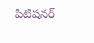పిటిషనర్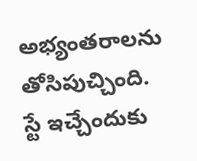అభ్యంతరాలను తోసిపుచ్చింది. స్టే ఇచ్చేందుకు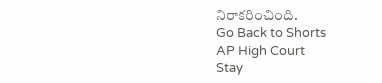నిరాకరించింది.
Go Back to Shorts
AP High Court
Stay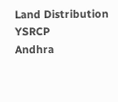Land Distribution
YSRCP
Andhra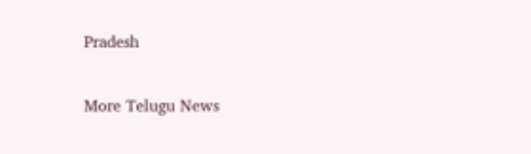Pradesh

More Telugu News